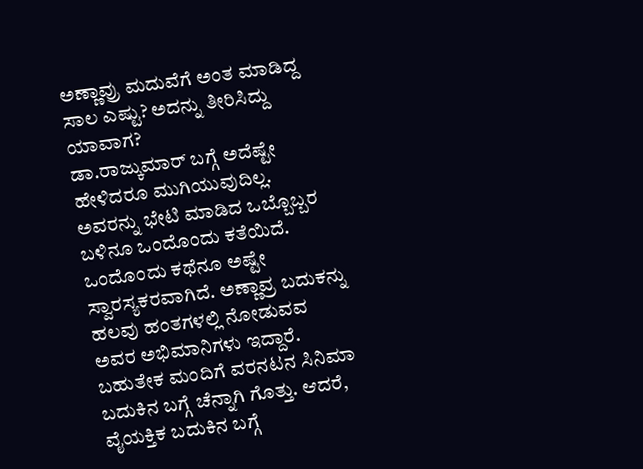ಅಣ್ಣಾವ್ರು ಮದುವೆಗೆ ಅಂತ ಮಾಡಿದ್ದ ಸಾಲ ಎಷ್ಟು? ಅದನ್ನು ತೀರಿಸಿದ್ದು ಯಾವಾಗ?
ಡಾ.ರಾಜ್ಕುಮಾರ್ ಬಗ್ಗೆ ಅದೆಷ್ಟೇ ಹೇಳಿದರೂ ಮುಗಿಯುವುದಿಲ್ಲ. ಅವರನ್ನು ಭೇಟಿ ಮಾಡಿದ ಒಬ್ಬೊಬ್ಬರ ಬಳಿನೂ ಒಂದೊಂದು ಕತೆಯಿದೆ. ಒಂದೊಂದು ಕಥೆನೂ ಅಷ್ಟೇ ಸ್ವಾರಸ್ಯಕರವಾಗಿದೆ. ಅಣ್ಣಾವ್ರ ಬದುಕನ್ನು ಹಲವು ಹಂತಗಳಲ್ಲಿ ನೋಡುವವ ಅವರ ಅಭಿಮಾನಿಗಳು ಇದ್ದಾರೆ. ಬಹುತೇಕ ಮಂದಿಗೆ ವರನಟನ ಸಿನಿಮಾ ಬದುಕಿನ ಬಗ್ಗೆ ಚೆನ್ನಾಗಿ ಗೊತ್ತು. ಆದರೆ, ವೈಯಕ್ತಿಕ ಬದುಕಿನ ಬಗ್ಗೆ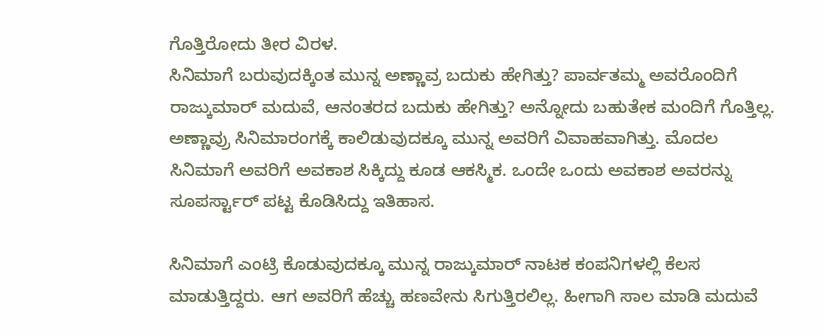ಗೊತ್ತಿರೋದು ತೀರ ವಿರಳ.
ಸಿನಿಮಾಗೆ ಬರುವುದಕ್ಕಿಂತ ಮುನ್ನ ಅಣ್ಣಾವ್ರ ಬದುಕು ಹೇಗಿತ್ತು? ಪಾರ್ವತಮ್ಮ ಅವರೊಂದಿಗೆ ರಾಜ್ಕುಮಾರ್ ಮದುವೆ, ಆನಂತರದ ಬದುಕು ಹೇಗಿತ್ತು? ಅನ್ನೋದು ಬಹುತೇಕ ಮಂದಿಗೆ ಗೊತ್ತಿಲ್ಲ. ಅಣ್ಣಾವ್ರು ಸಿನಿಮಾರಂಗಕ್ಕೆ ಕಾಲಿಡುವುದಕ್ಕೂ ಮುನ್ನ ಅವರಿಗೆ ವಿವಾಹವಾಗಿತ್ತು. ಮೊದಲ ಸಿನಿಮಾಗೆ ಅವರಿಗೆ ಅವಕಾಶ ಸಿಕ್ಕಿದ್ದು ಕೂಡ ಆಕಸ್ಮಿಕ. ಒಂದೇ ಒಂದು ಅವಕಾಶ ಅವರನ್ನು ಸೂಪರ್ಸ್ಟಾರ್ ಪಟ್ಟ ಕೊಡಿಸಿದ್ದು ಇತಿಹಾಸ.

ಸಿನಿಮಾಗೆ ಎಂಟ್ರಿ ಕೊಡುವುದಕ್ಕೂ ಮುನ್ನ ರಾಜ್ಕುಮಾರ್ ನಾಟಕ ಕಂಪನಿಗಳಲ್ಲಿ ಕೆಲಸ ಮಾಡುತ್ತಿದ್ದರು. ಆಗ ಅವರಿಗೆ ಹೆಚ್ಚು ಹಣವೇನು ಸಿಗುತ್ತಿರಲಿಲ್ಲ. ಹೀಗಾಗಿ ಸಾಲ ಮಾಡಿ ಮದುವೆ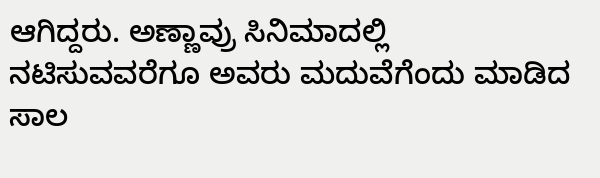ಆಗಿದ್ದರು. ಅಣ್ಣಾವ್ರು ಸಿನಿಮಾದಲ್ಲಿ ನಟಿಸುವವರೆಗೂ ಅವರು ಮದುವೆಗೆಂದು ಮಾಡಿದ ಸಾಲ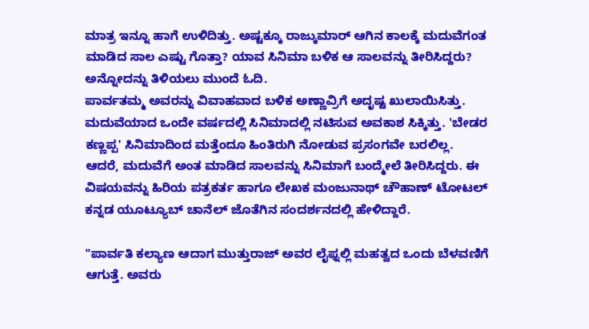ಮಾತ್ರ ಇನ್ನೂ ಹಾಗೆ ಉಳಿದಿತ್ತು. ಅಷ್ಟಕ್ಕೂ ರಾಜ್ಕುಮಾರ್ ಆಗಿನ ಕಾಲಕ್ಕೆ ಮದುವೆಗಂತ ಮಾಡಿದ ಸಾಲ ಎಷ್ಟು ಗೊತ್ತಾ? ಯಾವ ಸಿನಿಮಾ ಬಳಿಕ ಆ ಸಾಲವನ್ನು ತೀರಿಸಿದ್ದರು? ಅನ್ನೋದನ್ನು ತಿಳಿಯಲು ಮುಂದೆ ಓದಿ.
ಪಾರ್ವತಮ್ಮ ಅವರನ್ನು ವಿವಾಹವಾದ ಬಳಿಕ ಅಣ್ಣಾವ್ರಿಗೆ ಅದೃಷ್ಟ ಖುಲಾಯಿಸಿತ್ತು. ಮದುವೆಯಾದ ಒಂದೇ ವರ್ಷದಲ್ಲಿ ಸಿನಿಮಾದಲ್ಲಿ ನಟಿಸುವ ಅವಕಾಶ ಸಿಕ್ಕಿತ್ತು. 'ಬೇಡರ ಕಣ್ಣಪ್ಪ' ಸಿನಿಮಾದಿಂದ ಮತ್ತೆಂದೂ ಹಿಂತಿರುಗಿ ನೋಡುವ ಪ್ರಸಂಗವೇ ಬರಲಿಲ್ಲ. ಆದರೆ, ಮದುವೆಗೆ ಅಂತ ಮಾಡಿದ ಸಾಲವನ್ನು ಸಿನಿಮಾಗೆ ಬಂದ್ಮೇಲೆ ತೀರಿಸಿದ್ದರು. ಈ ವಿಷಯವನ್ನು ಹಿರಿಯ ಪತ್ರಕರ್ತ ಹಾಗೂ ಲೇಖಕ ಮಂಜುನಾಥ್ ಚೌಹಾಣ್ ಟೋಟಲ್ ಕನ್ನಡ ಯೂಟ್ಯೂಬ್ ಚಾನೆಲ್ ಜೊತೆಗಿನ ಸಂದರ್ಶನದಲ್ಲಿ ಹೇಳಿದ್ದಾರೆ.

"ಪಾರ್ವತಿ ಕಲ್ಯಾಣ ಆದಾಗ ಮುತ್ತುರಾಜ್ ಅವರ ಲೈಫ್ನಲ್ಲಿ ಮಹತ್ವದ ಒಂದು ಬೆಳವಣಿಗೆ ಆಗುತ್ತೆ. ಅವರು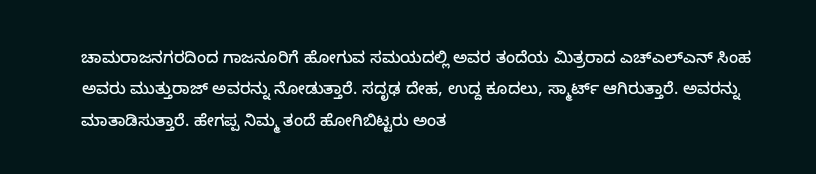ಚಾಮರಾಜನಗರದಿಂದ ಗಾಜನೂರಿಗೆ ಹೋಗುವ ಸಮಯದಲ್ಲಿ ಅವರ ತಂದೆಯ ಮಿತ್ರರಾದ ಎಚ್ಎಲ್ಎನ್ ಸಿಂಹ ಅವರು ಮುತ್ತುರಾಜ್ ಅವರನ್ನು ನೋಡುತ್ತಾರೆ. ಸದೃಢ ದೇಹ, ಉದ್ದ ಕೂದಲು, ಸ್ಮಾರ್ಟ್ ಆಗಿರುತ್ತಾರೆ. ಅವರನ್ನು ಮಾತಾಡಿಸುತ್ತಾರೆ. ಹೇಗಪ್ಪ ನಿಮ್ಮ ತಂದೆ ಹೋಗಿಬಿಟ್ಟರು ಅಂತ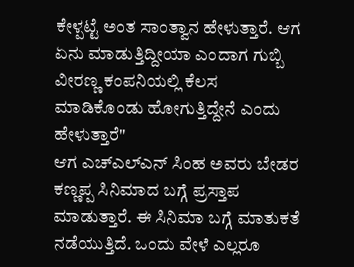ಕೇಳ್ಪಟ್ಟೆ ಅಂತ ಸಾಂತ್ವಾನ ಹೇಳುತ್ತಾರೆ. ಆಗ ಏನು ಮಾಡುತ್ತಿದ್ದೀಯಾ ಎಂದಾಗ ಗುಬ್ಬಿ ವೀರಣ್ಣ ಕಂಪನಿಯಲ್ಲಿ ಕೆಲಸ ಮಾಡಿಕೊಂಡು ಹೋಗುತ್ತಿದ್ದೇನೆ ಎಂದು ಹೇಳುತ್ತಾರೆ"
ಆಗ ಎಚ್ಎಲ್ಎನ್ ಸಿಂಹ ಅವರು ಬೇಡರ ಕಣ್ಣಪ್ಪ ಸಿನಿಮಾದ ಬಗ್ಗೆ ಪ್ರಸ್ತಾಪ ಮಾಡುತ್ತಾರೆ. ಈ ಸಿನಿಮಾ ಬಗ್ಗೆ ಮಾತುಕತೆ ನಡೆಯುತ್ತಿದೆ. ಒಂದು ವೇಳೆ ಎಲ್ಲರೂ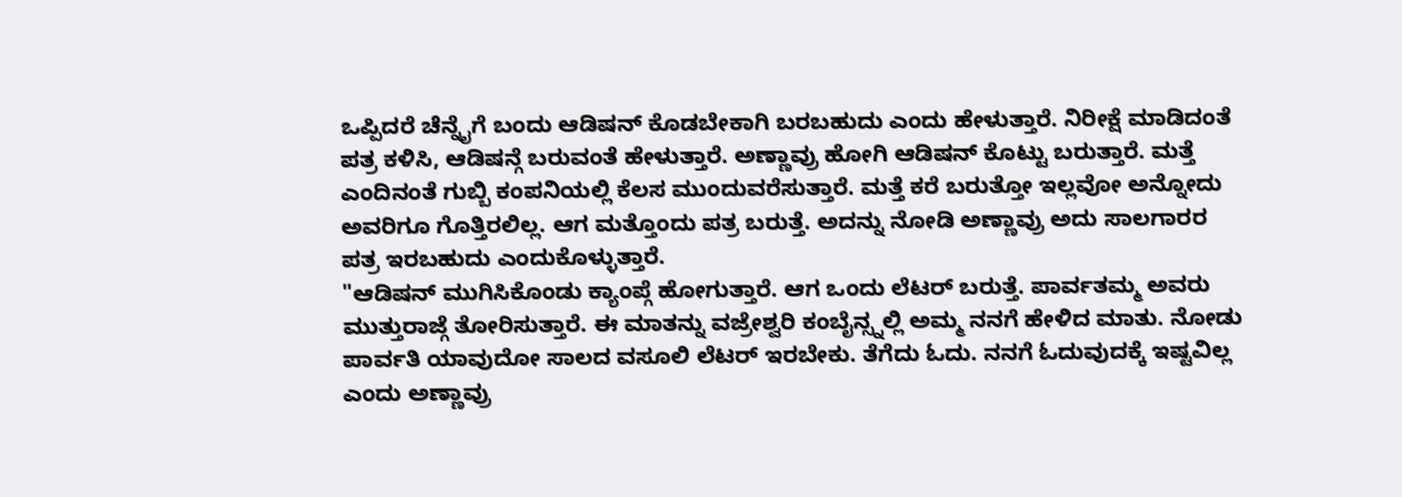ಒಪ್ಪಿದರೆ ಚೆನ್ನೈಗೆ ಬಂದು ಆಡಿಷನ್ ಕೊಡಬೇಕಾಗಿ ಬರಬಹುದು ಎಂದು ಹೇಳುತ್ತಾರೆ. ನಿರೀಕ್ಷೆ ಮಾಡಿದಂತೆ ಪತ್ರ ಕಳಿಸಿ, ಆಡಿಷನ್ಗೆ ಬರುವಂತೆ ಹೇಳುತ್ತಾರೆ. ಅಣ್ಣಾವ್ರು ಹೋಗಿ ಆಡಿಷನ್ ಕೊಟ್ಟು ಬರುತ್ತಾರೆ. ಮತ್ತೆ ಎಂದಿನಂತೆ ಗುಬ್ಬಿ ಕಂಪನಿಯಲ್ಲಿ ಕೆಲಸ ಮುಂದುವರೆಸುತ್ತಾರೆ. ಮತ್ತೆ ಕರೆ ಬರುತ್ತೋ ಇಲ್ಲವೋ ಅನ್ನೋದು ಅವರಿಗೂ ಗೊತ್ತಿರಲಿಲ್ಲ. ಆಗ ಮತ್ತೊಂದು ಪತ್ರ ಬರುತ್ತೆ. ಅದನ್ನು ನೋಡಿ ಅಣ್ಣಾವ್ರು ಅದು ಸಾಲಗಾರರ ಪತ್ರ ಇರಬಹುದು ಎಂದುಕೊಳ್ಳುತ್ತಾರೆ.
"ಆಡಿಷನ್ ಮುಗಿಸಿಕೊಂಡು ಕ್ಯಾಂಪ್ಗೆ ಹೋಗುತ್ತಾರೆ. ಆಗ ಒಂದು ಲೆಟರ್ ಬರುತ್ತೆ. ಪಾರ್ವತಮ್ಮ ಅವರು ಮುತ್ತುರಾಜ್ಗೆ ತೋರಿಸುತ್ತಾರೆ. ಈ ಮಾತನ್ನು ವಜ್ರೇಶ್ವರಿ ಕಂಬೈನ್ಸ್ನಲ್ಲಿ ಅಮ್ಮ ನನಗೆ ಹೇಳಿದ ಮಾತು. ನೋಡು ಪಾರ್ವತಿ ಯಾವುದೋ ಸಾಲದ ವಸೂಲಿ ಲೆಟರ್ ಇರಬೇಕು. ತೆಗೆದು ಓದು. ನನಗೆ ಓದುವುದಕ್ಕೆ ಇಷ್ಟವಿಲ್ಲ ಎಂದು ಅಣ್ಣಾವ್ರು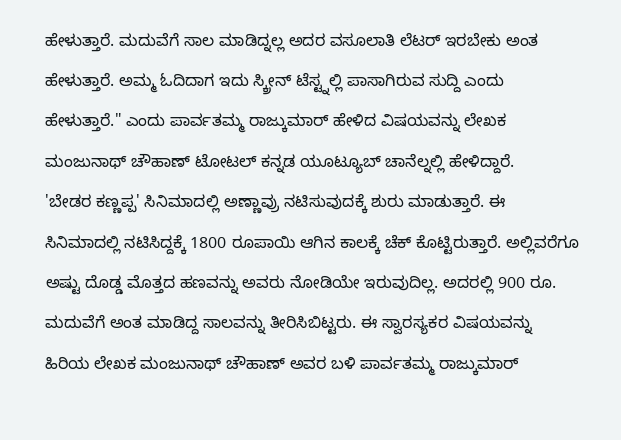ಹೇಳುತ್ತಾರೆ. ಮದುವೆಗೆ ಸಾಲ ಮಾಡಿದ್ನಲ್ಲ ಅದರ ವಸೂಲಾತಿ ಲೆಟರ್ ಇರಬೇಕು ಅಂತ ಹೇಳುತ್ತಾರೆ. ಅಮ್ಮ ಓದಿದಾಗ ಇದು ಸ್ಕ್ರೀನ್ ಟೆಸ್ಟ್ನಲ್ಲಿ ಪಾಸಾಗಿರುವ ಸುದ್ದಿ ಎಂದು ಹೇಳುತ್ತಾರೆ." ಎಂದು ಪಾರ್ವತಮ್ಮ ರಾಜ್ಕುಮಾರ್ ಹೇಳಿದ ವಿಷಯವನ್ನು ಲೇಖಕ ಮಂಜುನಾಥ್ ಚೌಹಾಣ್ ಟೋಟಲ್ ಕನ್ನಡ ಯೂಟ್ಯೂಬ್ ಚಾನೆಲ್ನಲ್ಲಿ ಹೇಳಿದ್ದಾರೆ.
'ಬೇಡರ ಕಣ್ಣಪ್ಪ' ಸಿನಿಮಾದಲ್ಲಿ ಅಣ್ಣಾವ್ರು ನಟಿಸುವುದಕ್ಕೆ ಶುರು ಮಾಡುತ್ತಾರೆ. ಈ ಸಿನಿಮಾದಲ್ಲಿ ನಟಿಸಿದ್ದಕ್ಕೆ 1800 ರೂಪಾಯಿ ಆಗಿನ ಕಾಲಕ್ಕೆ ಚೆಕ್ ಕೊಟ್ಟಿರುತ್ತಾರೆ. ಅಲ್ಲಿವರೆಗೂ ಅಷ್ಟು ದೊಡ್ಡ ಮೊತ್ತದ ಹಣವನ್ನು ಅವರು ನೋಡಿಯೇ ಇರುವುದಿಲ್ಲ. ಅದರಲ್ಲಿ 900 ರೂ. ಮದುವೆಗೆ ಅಂತ ಮಾಡಿದ್ದ ಸಾಲವನ್ನು ತೀರಿಸಿಬಿಟ್ಟರು. ಈ ಸ್ವಾರಸ್ಯಕರ ವಿಷಯವನ್ನು ಹಿರಿಯ ಲೇಖಕ ಮಂಜುನಾಥ್ ಚೌಹಾಣ್ ಅವರ ಬಳಿ ಪಾರ್ವತಮ್ಮ ರಾಜ್ಕುಮಾರ್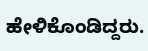ಹೇಳಿಕೊಂಡಿದ್ದರು.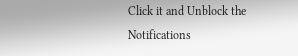Click it and Unblock the Notifications